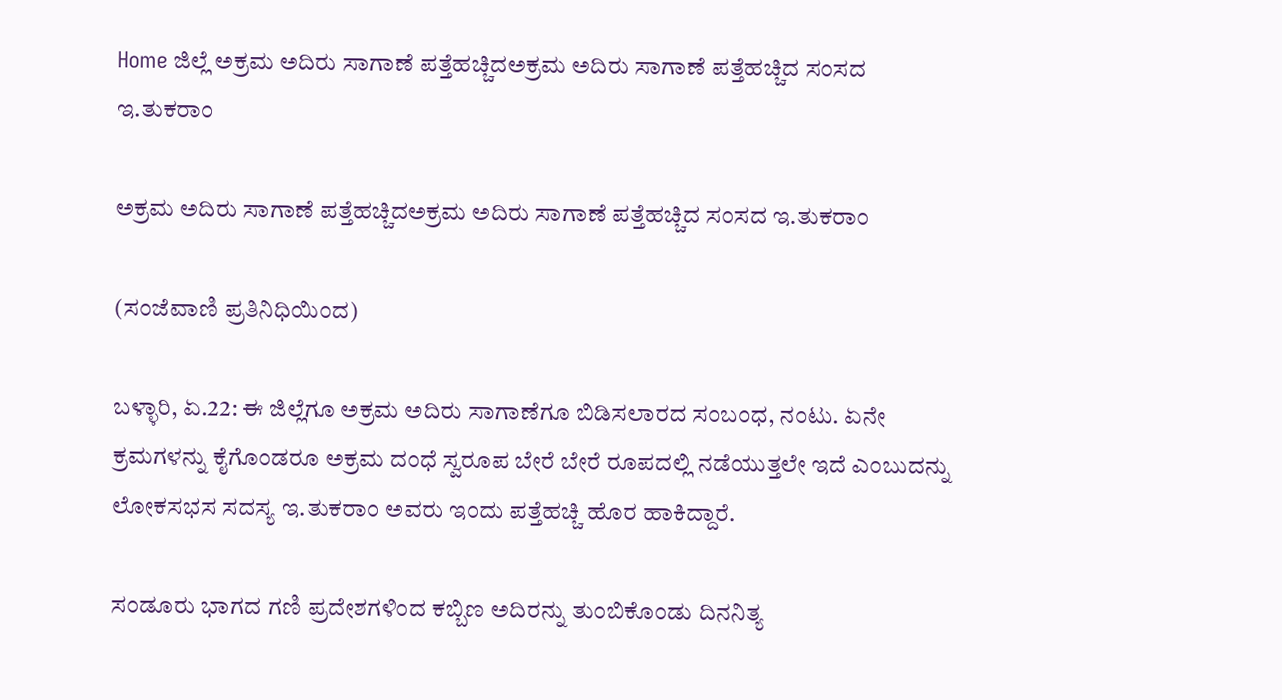Home ಜಿಲ್ಲೆ ಅಕ್ರಮ ಅದಿರು ಸಾಗಾಣೆ ಪತ್ತೆಹಚ್ಚಿದಅಕ್ರಮ ಅದಿರು ಸಾಗಾಣೆ ಪತ್ತೆಹಚ್ಚಿದ ಸಂಸದ ಇ.ತುಕರಾಂ

ಅಕ್ರಮ ಅದಿರು ಸಾಗಾಣೆ ಪತ್ತೆಹಚ್ಚಿದಅಕ್ರಮ ಅದಿರು ಸಾಗಾಣೆ ಪತ್ತೆಹಚ್ಚಿದ ಸಂಸದ ಇ.ತುಕರಾಂ

(ಸಂಜೆವಾಣಿ ಪ್ರತಿನಿಧಿಯಿಂದ)

ಬಳ್ಳಾರಿ, ಏ.22: ಈ ಜಿಲ್ಲೆಗೂ ಅಕ್ರಮ ಅದಿರು ಸಾಗಾಣೆಗೂ ಬಿಡಿಸಲಾರದ ಸಂಬಂಧ, ನಂಟು. ಏನೇ ಕ್ರಮಗಳನ್ನು ಕೈಗೊಂಡರೂ ಅಕ್ರಮ ದಂಧೆ ಸ್ವರೂಪ ಬೇರೆ ಬೇರೆ ರೂಪದಲ್ಲಿ ನಡೆಯುತ್ತಲೇ ಇದೆ ಎಂಬುದನ್ನು ಲೋಕಸಭಸ ಸದಸ್ಯ ಇ.ತುಕರಾಂ ಅವರು ಇಂದು ಪತ್ತೆಹಚ್ಚಿ ಹೊರ ಹಾಕಿದ್ದಾರೆ.

ಸಂಡೂರು ಭಾಗದ ಗಣಿ ಪ್ರದೇಶಗಳಿಂದ ಕಬ್ಬಿಣ ಅದಿರನ್ನು ತುಂಬಿಕೊಂಡು ದಿನನಿತ್ಯ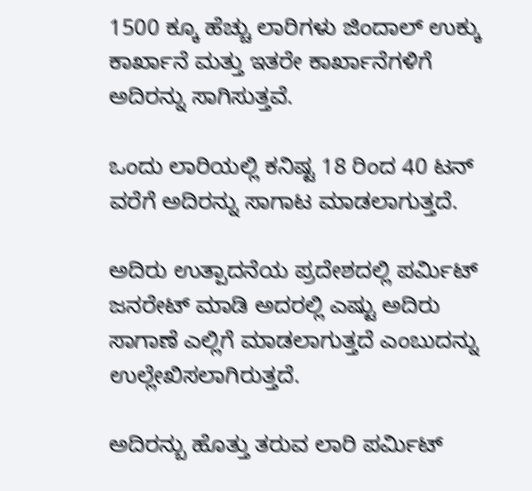1500 ಕ್ಕೂ ಹೆಚ್ಚು ಲಾರಿಗಳು ಜಿಂದಾಲ್ ಉಕ್ಕು ಕಾರ್ಖಾನೆ ಮತ್ತು ಇತರೇ ಕಾರ್ಖಾನೆಗಳಿಗೆ ಅದಿರನ್ನು ಸಾಗಿಸುತ್ತವೆ.

ಒಂದು ಲಾರಿಯಲ್ಲಿ ಕನಿಷ್ಟ 18 ರಿಂದ 40 ಟನ್ ವರೆಗೆ ಅದಿರನ್ನು ಸಾಗಾಟ ಮಾಡಲಾಗುತ್ತದೆ.

ಅದಿರು ಉತ್ಪಾದನೆಯ ಪ್ರದೇಶದಲ್ಲಿ ಪರ್ಮಿಟ್ ಜನರೇಟ್ ಮಾಡಿ ಅದರಲ್ಲಿ ಎಷ್ಟು ಅದಿರು ಸಾಗಾಣೆ ಎಲ್ಲಿಗೆ ಮಾಡಲಾಗುತ್ತದೆ ಎಂಬುದನ್ನು ಉಲ್ಲೇಖಿಸಲಾಗಿರುತ್ತದೆ.

ಅದಿರನ್ಬು ಹೊತ್ತು ತರುವ ಲಾರಿ ಪರ್ಮಿಟ್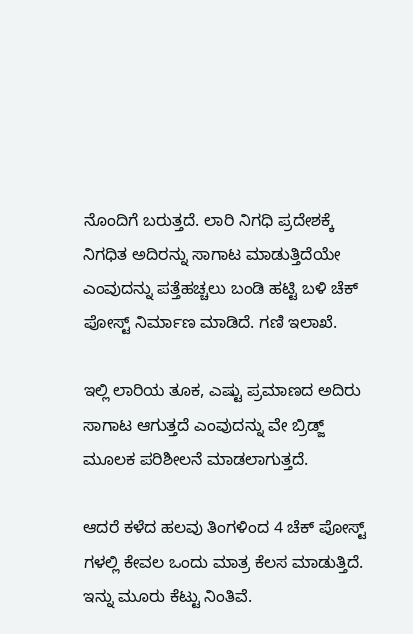ನೊಂದಿಗೆ ಬರುತ್ತದೆ. ಲಾರಿ ನಿಗಧಿ ಪ್ರದೇಶಕ್ಕೆ ನಿಗಧಿತ ಅದಿರನ್ನು ಸಾಗಾಟ ಮಾಡುತ್ತಿದೆಯೇ ಎಂವುದನ್ನು ಪತ್ತೆಹಚ್ಚಲು ಬಂಡಿ ಹಟ್ಟಿ ಬಳಿ ಚೆಕ್ ಪೋಸ್ಟ್ ನಿರ್ಮಾಣ ಮಾಡಿದೆ. ಗಣಿ ಇಲಾಖೆ.

ಇಲ್ಲಿ ಲಾರಿಯ ತೂಕ, ಎಷ್ಟು ಪ್ರಮಾಣದ ಅದಿರು ಸಾಗಾಟ ಆಗುತ್ತದೆ ಎಂವುದನ್ನು ವೇ ಬ್ರಿಡ್ಜ್ ಮೂಲಕ ಪರಿಶೀಲನೆ ಮಾಡಲಾಗುತ್ತದೆ.

ಆದರೆ ಕಳೆದ ಹಲವು ತಿಂಗಳಿಂದ 4 ಚೆಕ್ ಪೋಸ್ಟ್ ಗಳಲ್ಲಿ ಕೇವಲ ಒಂದು ಮಾತ್ರ ಕೆಲಸ ಮಾಡುತ್ತಿದೆ. ಇನ್ನು ಮೂರು ಕೆಟ್ಟು ನಿಂತಿವೆ.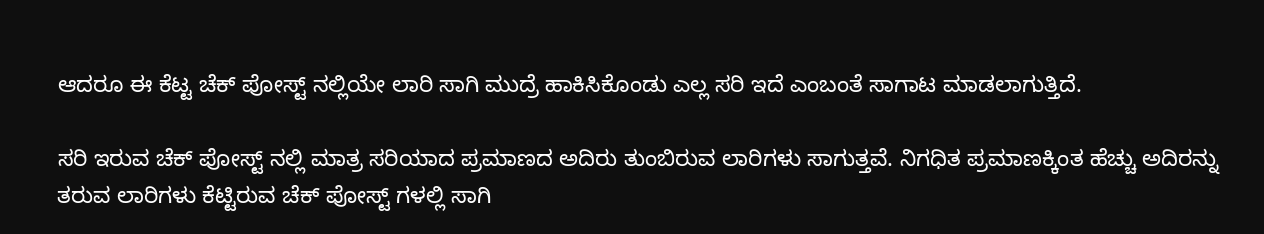ಆದರೂ ಈ ಕೆಟ್ಟ ಚೆಕ್ ಪೋಸ್ಟ್ ನಲ್ಲಿಯೇ ಲಾರಿ ಸಾಗಿ ಮುದ್ರೆ ಹಾಕಿಸಿಕೊಂಡು ಎಲ್ಲ ಸರಿ ಇದೆ ಎಂಬಂತೆ ಸಾಗಾಟ ಮಾಡಲಾಗುತ್ತಿದೆ.

ಸರಿ ಇರುವ ಚೆಕ್ ಪೋಸ್ಟ್ ನಲ್ಲಿ ಮಾತ್ರ ಸರಿಯಾದ ಪ್ರಮಾಣದ ಅದಿರು ತುಂಬಿರುವ ಲಾರಿಗಳು ಸಾಗುತ್ತವೆ. ನಿಗಧಿತ ಪ್ರಮಾಣಕ್ಕಿಂತ ಹೆಚ್ಚು ಅದಿರನ್ನು ತರುವ ಲಾರಿಗಳು ಕೆಟ್ಟಿರುವ ಚೆಕ್ ಪೋಸ್ಟ್ ಗಳಲ್ಲಿ ಸಾಗಿ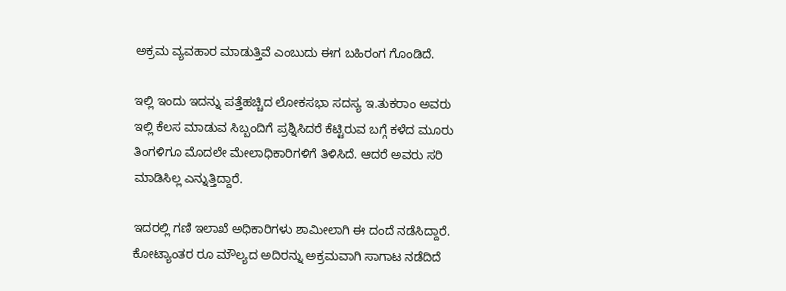ಅಕ್ರಮ ವ್ಯವಹಾರ ಮಾಡುತ್ತಿವೆ ಎಂಬುದು ಈಗ ಬಹಿರಂಗ ಗೊಂಡಿದೆ.

ಇಲ್ಲಿ ಇಂದು ಇದನ್ನು ಪತ್ತೆಹಚ್ಚಿದ ಲೋಕಸಭಾ ಸದಸ್ಯ ಇ.ತುಕರಾಂ ಅವರು ಇಲ್ಲಿ ಕೆಲಸ ಮಾಡುವ ಸಿಬ್ಬಂದಿಗೆ ಪ್ರಶ್ನಿಸಿದರೆ ಕೆಟ್ಟಿರುವ ಬಗ್ಗೆ ಕಳೆದ ಮೂರು ತಿಂಗಳಿಗೂ ಮೊದಲೇ ಮೇಲಾಧಿಕಾರಿಗಳಿಗೆ ತಿಳಿಸಿದೆ. ಆದರೆ ಅವರು ಸರಿ ಮಾಡಿಸಿಲ್ಲ ಎನ್ನುತ್ತಿದ್ದಾರೆ.

ಇದರಲ್ಲಿ ಗಣಿ ಇಲಾಖೆ ಅಧಿಕಾರಿಗಳು ಶಾಮೀಲಾಗಿ ಈ ದಂದೆ ನಡೆಸಿದ್ದಾರೆ. ಕೋಟ್ಯಾಂತರ ರೂ ಮೌಲ್ಯದ ಅದಿರನ್ನು ಅಕ್ರಮವಾಗಿ ಸಾಗಾಟ ನಡೆದಿದೆ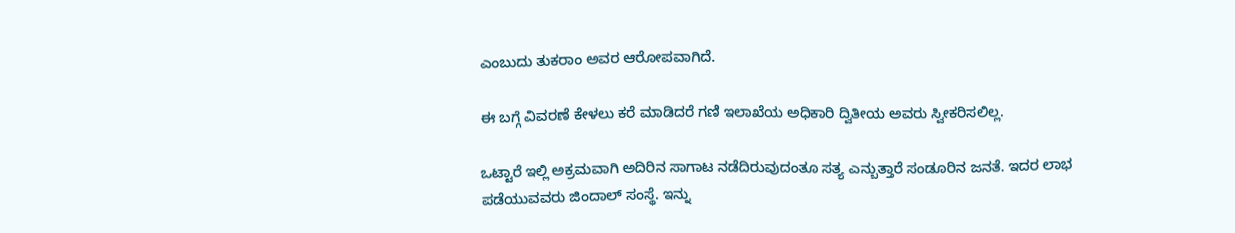ಎಂಬುದು ತುಕರಾಂ ಅವರ ಆರೋಪವಾಗಿದೆ.

ಈ ಬಗ್ಗೆ ವಿವರಣೆ ಕೇಳಲು ಕರೆ ಮಾಡಿದರೆ ಗಣಿ ಇಲಾಖೆಯ ಅಧಿಕಾರಿ ದ್ವಿತೀಯ ಅವರು ಸ್ವೀಕರಿಸಲಿಲ್ಲ.

ಒಟ್ಟಾರೆ ಇಲ್ಲಿ ಅಕ್ರಮವಾಗಿ ಅದಿರಿನ ಸಾಗಾಟ ನಡೆದಿರುವುದಂತೂ ಸತ್ಯ ಎನ್ಬುತ್ತಾರೆ ಸಂಡೂರಿನ ಜನತೆ. ಇದರ ಲಾಭ ಪಡೆಯುವವರು ಜಿಂದಾಲ್ ಸಂಸ್ಥೆ. ಇನ್ನು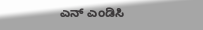ಎನ್ ಎಂಡಿಸಿ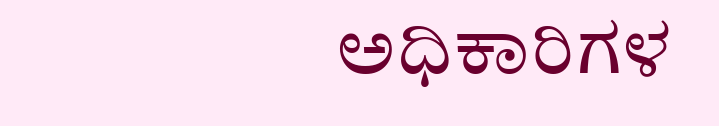ಅಧಿಕಾರಿಗಳ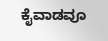ಕೈವಾಡವೂ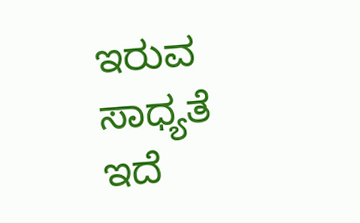ಇರುವ ಸಾಧ್ಯತೆ ಇದೆ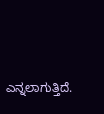ಎನ್ನಲಾಗುತ್ತಿದೆ.